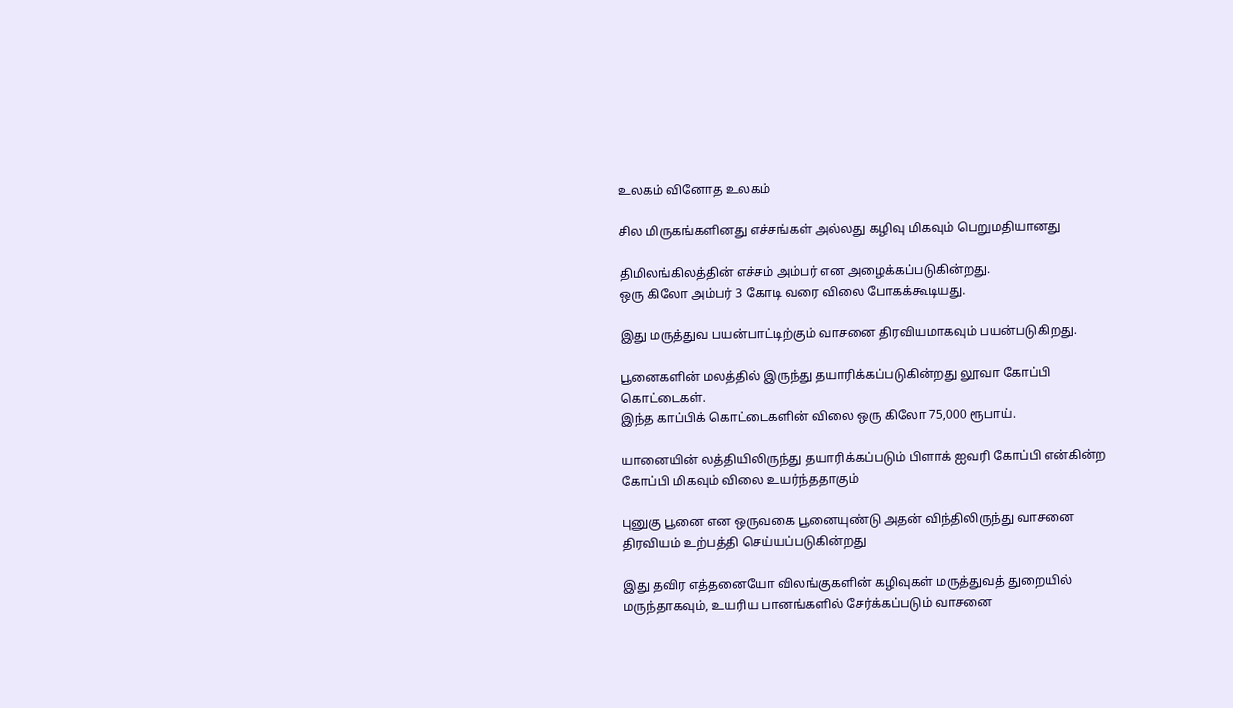உலகம் வினோத உலகம்

சில மிருகங்களினது எச்சங்கள் அல்லது கழிவு மிகவும் பெறுமதியானது

திமிலங்கிலத்தின் எச்சம் அம்பர் என அழைக்கப்படுகின்றது.
ஒரு கிலோ அம்பர் 3 கோடி வரை விலை போகக்கூடியது.

இது மருத்துவ பயன்பாட்டிற்கும் வாசனை திரவியமாகவும் பயன்படுகிறது.

பூனைகளின் மலத்தில் இருந்து தயாரிக்கப்படுகின்றது லூவா கோப்பி கொட்டைகள்.
இந்த காப்பிக் கொட்டைகளின் விலை ஒரு கிலோ 75,000 ரூபாய்.

யானையின் லத்தியிலிருந்து தயாரிக்கப்படும் பிளாக் ஐவரி கோப்பி என்கின்ற கோப்பி மிகவும் விலை உயர்ந்ததாகும்

புனுகு பூனை என ஒருவகை பூனையுண்டு அதன் விந்திலிருந்து வாசனை திரவியம் உற்பத்தி செய்யப்படுகின்றது

இது தவிர எத்தனையோ விலங்குகளின் கழிவுகள் மருத்துவத் துறையில் மருந்தாகவும், உயரிய பானங்களில் சேர்க்கப்படும் வாசனை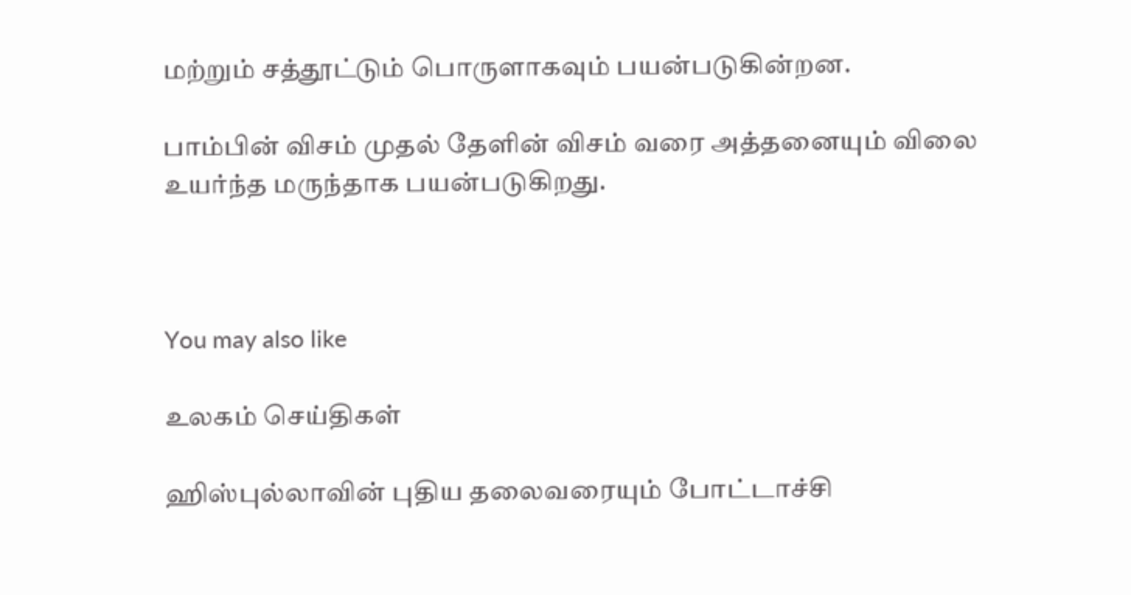மற்றும் சத்தூட்டும் பொருளாகவும் பயன்படுகின்றன.

பாம்பின் விசம் முதல் தேளின் விசம் வரை அத்தனையும் விலை உயர்ந்த மருந்தாக பயன்படுகிறது.



You may also like

உலகம் செய்திகள்

ஹிஸ்புல்லாவின் புதிய தலைவரையும் போட்டாச்சி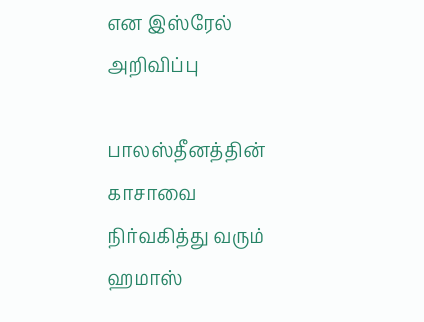என இஸ்ரேல் அறிவிப்பு

பாலஸ்தீனத்தின் காசாவை நிர்வகித்து வரும் ஹமாஸ்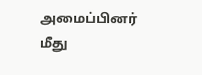அமைப்பினர் மீது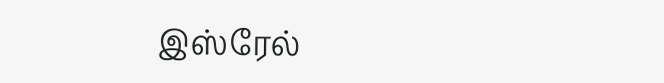இஸ்ரேல்